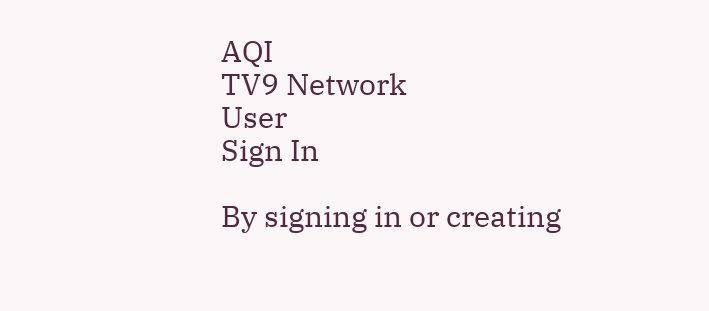AQI
TV9 Network
User
Sign In

By signing in or creating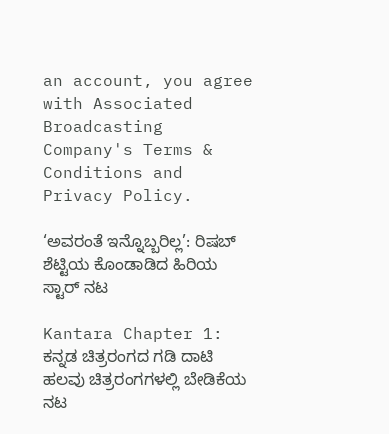an account, you agree with Associated Broadcasting Company's Terms & Conditions and Privacy Policy.

‘ಅವರಂತೆ ಇನ್ನೊಬ್ಬರಿಲ್ಲ’: ರಿಷಬ್ ಶೆಟ್ಟಿಯ ಕೊಂಡಾಡಿದ ಹಿರಿಯ ಸ್ಟಾರ್ ನಟ

Kantara Chapter 1: ಕನ್ನಡ ಚಿತ್ರರಂಗದ ಗಡಿ ದಾಟಿ ಹಲವು ಚಿತ್ರರಂಗಗಳಲ್ಲಿ ಬೇಡಿಕೆಯ ನಟ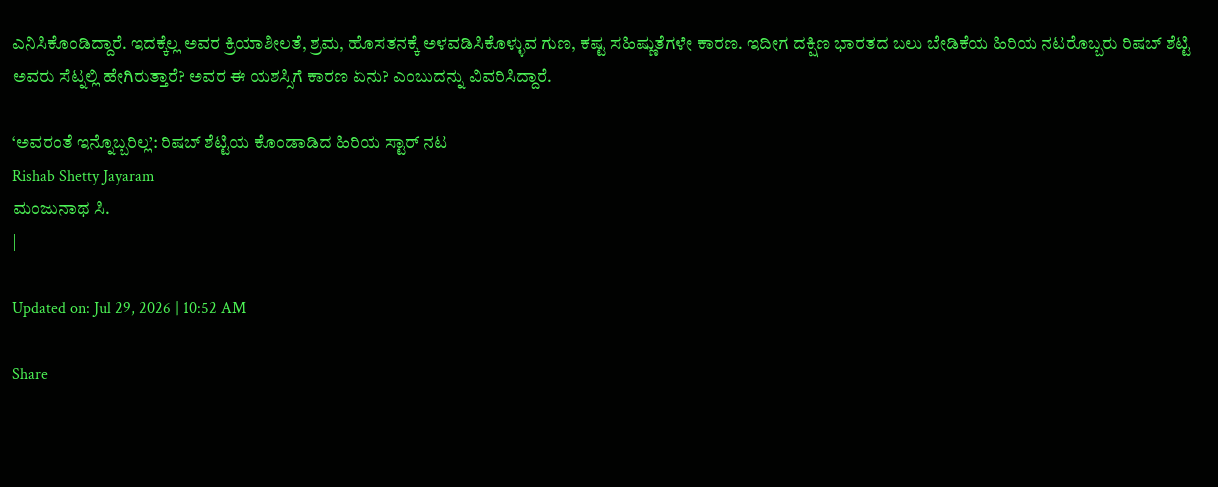ಎನಿಸಿಕೊಂಡಿದ್ದಾರೆ. ಇದಕ್ಕೆಲ್ಲ ಅವರ ಕ್ರಿಯಾಶೀಲತೆ, ಶ್ರಮ, ಹೊಸತನಕ್ಕೆ ಅಳವಡಿಸಿಕೊಳ್ಳುವ ಗುಣ, ಕಷ್ಟ ಸಹಿಷ್ಣುತೆಗಳೇ ಕಾರಣ. ಇದೀಗ ದಕ್ಷಿಣ ಭಾರತದ ಬಲು ಬೇಡಿಕೆಯ ಹಿರಿಯ ನಟರೊಬ್ಬರು ರಿಷಬ್ ಶೆಟ್ಟಿ ಅವರು ಸೆಟ್ನಲ್ಲಿ ಹೇಗಿರುತ್ತಾರೆ? ಅವರ ಈ ಯಶಸ್ಸಿಗೆ ಕಾರಣ ಏನು? ಎಂಬುದನ್ನು ವಿವರಿಸಿದ್ದಾರೆ.

‘ಅವರಂತೆ ಇನ್ನೊಬ್ಬರಿಲ್ಲ’: ರಿಷಬ್ ಶೆಟ್ಟಿಯ ಕೊಂಡಾಡಿದ ಹಿರಿಯ ಸ್ಟಾರ್ ನಟ
Rishab Shetty Jayaram
ಮಂಜುನಾಥ ಸಿ.
|

Updated on: Jul 29, 2026 | 10:52 AM

Share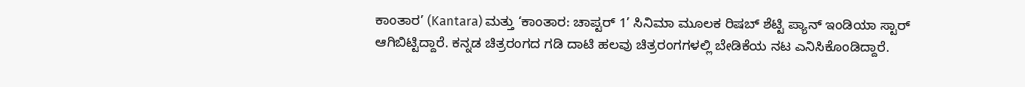ಕಾಂತಾರ’ (Kantara) ಮತ್ತು ‘ಕಾಂತಾರ: ಚಾಪ್ಟರ್ 1’ ಸಿನಿಮಾ ಮೂಲಕ ರಿಷಬ್ ಶೆಟ್ಟಿ ಪ್ಯಾನ್ ಇಂಡಿಯಾ ಸ್ಟಾರ್ ಆಗಿಬಿಟ್ಟಿದ್ದಾರೆ. ಕನ್ನಡ ಚಿತ್ರರಂಗದ ಗಡಿ ದಾಟಿ ಹಲವು ಚಿತ್ರರಂಗಗಳಲ್ಲಿ ಬೇಡಿಕೆಯ ನಟ ಎನಿಸಿಕೊಂಡಿದ್ದಾರೆ.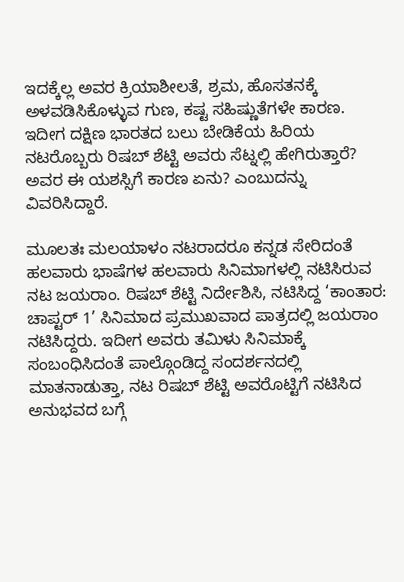ಇದಕ್ಕೆಲ್ಲ ಅವರ ಕ್ರಿಯಾಶೀಲತೆ, ಶ್ರಮ, ಹೊಸತನಕ್ಕೆ ಅಳವಡಿಸಿಕೊಳ್ಳುವ ಗುಣ, ಕಷ್ಟ ಸಹಿಷ್ಣುತೆಗಳೇ ಕಾರಣ. ಇದೀಗ ದಕ್ಷಿಣ ಭಾರತದ ಬಲು ಬೇಡಿಕೆಯ ಹಿರಿಯ ನಟರೊಬ್ಬರು ರಿಷಬ್ ಶೆಟ್ಟಿ ಅವರು ಸೆಟ್ನಲ್ಲಿ ಹೇಗಿರುತ್ತಾರೆ? ಅವರ ಈ ಯಶಸ್ಸಿಗೆ ಕಾರಣ ಏನು? ಎಂಬುದನ್ನು ವಿವರಿಸಿದ್ದಾರೆ.

ಮೂಲತಃ ಮಲಯಾಳಂ ನಟರಾದರೂ ಕನ್ನಡ ಸೇರಿದಂತೆ ಹಲವಾರು ಭಾಷೆಗಳ ಹಲವಾರು ಸಿನಿಮಾಗಳಲ್ಲಿ ನಟಿಸಿರುವ ನಟ ಜಯರಾಂ. ರಿಷಬ್ ಶೆಟ್ಟಿ ನಿರ್ದೇಶಿಸಿ, ನಟಿಸಿದ್ದ ‘ಕಾಂತಾರ: ಚಾಪ್ಟರ್ 1’ ಸಿನಿಮಾದ ಪ್ರಮುಖವಾದ ಪಾತ್ರದಲ್ಲಿ ಜಯರಾಂ ನಟಿಸಿದ್ದರು. ಇದೀಗ ಅವರು ತಮಿಳು ಸಿನಿಮಾಕ್ಕೆ ಸಂಬಂಧಿಸಿದಂತೆ ಪಾಲ್ಗೊಂಡಿದ್ದ ಸಂದರ್ಶನದಲ್ಲಿ ಮಾತನಾಡುತ್ತಾ, ನಟ ರಿಷಬ್ ಶೆಟ್ಟಿ ಅವರೊಟ್ಟಿಗೆ ನಟಿಸಿದ ಅನುಭವದ ಬಗ್ಗೆ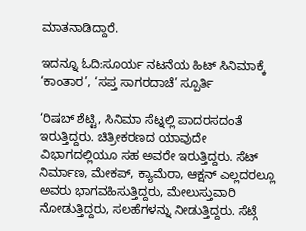ಮಾತನಾಡಿದ್ದಾರೆ.

ಇದನ್ನೂ ಓದಿ:ಸೂರ್ಯ ನಟನೆಯ ಹಿಟ್ ಸಿನಿಮಾಕ್ಕೆ ‘ಕಾಂತಾರ’, ‘ಸಪ್ತ ಸಾಗರದಾಚೆ’ ಸ್ಪೂರ್ತಿ

‘ರಿಷಬ್ ಶೆಟ್ಟಿ, ಸಿನಿಮಾ ಸೆಟ್ನಲ್ಲಿ ಪಾದರಸದಂತೆ ಇರುತ್ತಿದ್ದರು. ಚಿತ್ರೀಕರಣದ ಯಾವುದೇ ವಿಭಾಗದಲ್ಲಿಯೂ ಸಹ ಅವರೇ ಇರುತ್ತಿದ್ದರು. ಸೆಟ್ ನಿರ್ಮಾಣ, ಮೇಕಪ್, ಕ್ಯಾಮೆರಾ, ಆಕ್ಷನ್ ಎಲ್ಲದರಲ್ಲೂ ಅವರು ಭಾಗವಹಿಸುತ್ತಿದ್ದರು, ಮೇಲುಸ್ತುವಾರಿ ನೋಡುತ್ತಿದ್ದರು, ಸಲಹೆಗಳನ್ನು ನೀಡುತ್ತಿದ್ದರು. ಸೆಟ್ಗೆ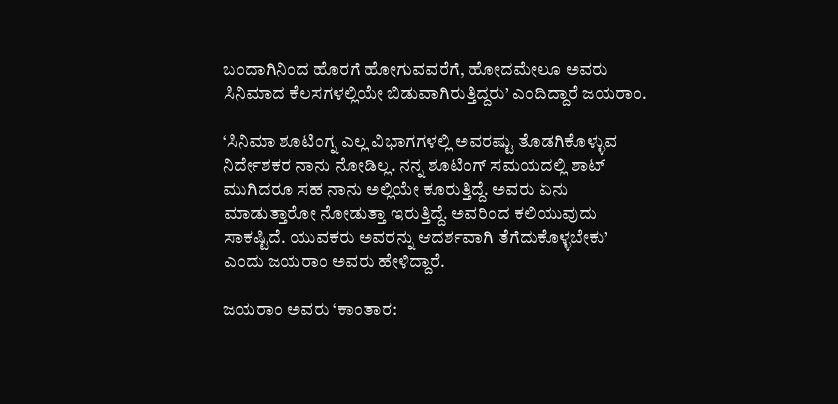ಬಂದಾಗಿನಿಂದ ಹೊರಗೆ ಹೋಗುವವರೆಗೆ, ಹೋದಮೇಲೂ ಅವರು ಸಿನಿಮಾದ ಕೆಲಸಗಳಲ್ಲಿಯೇ ಬಿಡುವಾಗಿರುತ್ತಿದ್ದರು’ ಎಂದಿದ್ದಾರೆ ಜಯರಾಂ.

‘ಸಿನಿಮಾ ಶೂಟಿಂಗ್ನ ಎಲ್ಲ ವಿಭಾಗಗಳಲ್ಲಿ ಅವರಷ್ಟು ತೊಡಗಿಕೊಳ್ಳುವ ನಿರ್ದೇಶಕರ ನಾನು ನೋಡಿಲ್ಲ. ನನ್ನ ಶೂಟಿಂಗ್ ಸಮಯದಲ್ಲಿ ಶಾಟ್ ಮುಗಿದರೂ ಸಹ ನಾನು ಅಲ್ಲಿಯೇ ಕೂರುತ್ತಿದ್ದೆ. ಅವರು ಏನು ಮಾಡುತ್ತಾರೋ ನೋಡುತ್ತಾ ಇರುತ್ತಿದ್ದೆ. ಅವರಿಂದ ಕಲಿಯುವುದು ಸಾಕಷ್ಟಿದೆ. ಯುವಕರು ಅವರನ್ನು ಆದರ್ಶವಾಗಿ ತೆಗೆದುಕೊಳ್ಳಬೇಕು’ ಎಂದು ಜಯರಾಂ ಅವರು ಹೇಳಿದ್ದಾರೆ.

ಜಯರಾಂ ಅವರು ‘ಕಾಂತಾರ: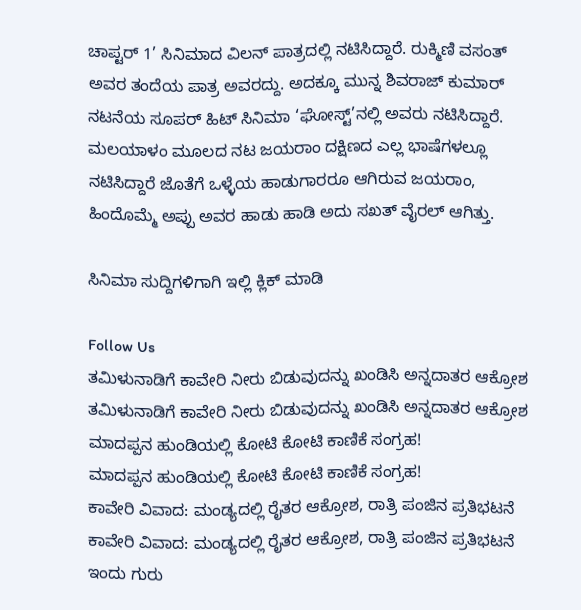ಚಾಪ್ಟರ್ 1’ ಸಿನಿಮಾದ ವಿಲನ್ ಪಾತ್ರದಲ್ಲಿ ನಟಿಸಿದ್ದಾರೆ. ರುಕ್ಮಿಣಿ ವಸಂತ್ ಅವರ ತಂದೆಯ ಪಾತ್ರ ಅವರದ್ದು. ಅದಕ್ಕೂ ಮುನ್ನ ಶಿವರಾಜ್ ಕುಮಾರ್ ನಟನೆಯ ಸೂಪರ್ ಹಿಟ್ ಸಿನಿಮಾ ‘ಘೋಸ್ಟ್’ನಲ್ಲಿ ಅವರು ನಟಿಸಿದ್ದಾರೆ. ಮಲಯಾಳಂ ಮೂಲದ ನಟ ಜಯರಾಂ ದಕ್ಷಿಣದ ಎಲ್ಲ ಭಾಷೆಗಳಲ್ಲೂ ನಟಿಸಿದ್ದಾರೆ ಜೊತೆಗೆ ಒಳ್ಳೆಯ ಹಾಡುಗಾರರೂ ಆಗಿರುವ ಜಯರಾಂ, ಹಿಂದೊಮ್ಮೆ ಅಪ್ಪು ಅವರ ಹಾಡು ಹಾಡಿ ಅದು ಸಖತ್ ವೈರಲ್ ಆಗಿತ್ತು.

ಸಿನಿಮಾ ಸುದ್ದಿಗಳಿಗಾಗಿ ಇಲ್ಲಿ ಕ್ಲಿಕ್ ಮಾಡಿ

Follow Us
ತಮಿಳುನಾಡಿಗೆ ಕಾವೇರಿ ನೀರು ಬಿಡುವುದನ್ನು ಖಂಡಿಸಿ ಅನ್ನದಾತರ ಆಕ್ರೋಶ
ತಮಿಳುನಾಡಿಗೆ ಕಾವೇರಿ ನೀರು ಬಿಡುವುದನ್ನು ಖಂಡಿಸಿ ಅನ್ನದಾತರ ಆಕ್ರೋಶ
ಮಾದಪ್ಪನ ಹುಂಡಿಯಲ್ಲಿ ಕೋಟಿ ಕೋಟಿ ಕಾಣಿಕೆ ಸಂಗ್ರಹ!
ಮಾದಪ್ಪನ ಹುಂಡಿಯಲ್ಲಿ ಕೋಟಿ ಕೋಟಿ ಕಾಣಿಕೆ ಸಂಗ್ರಹ!
ಕಾವೇರಿ ವಿವಾದ: ಮಂಡ್ಯದಲ್ಲಿ ರೈತರ ಆಕ್ರೋಶ, ರಾತ್ರಿ ಪಂಜಿನ ಪ್ರತಿಭಟನೆ
ಕಾವೇರಿ ವಿವಾದ: ಮಂಡ್ಯದಲ್ಲಿ ರೈತರ ಆಕ್ರೋಶ, ರಾತ್ರಿ ಪಂಜಿನ ಪ್ರತಿಭಟನೆ
ಇಂದು ಗುರು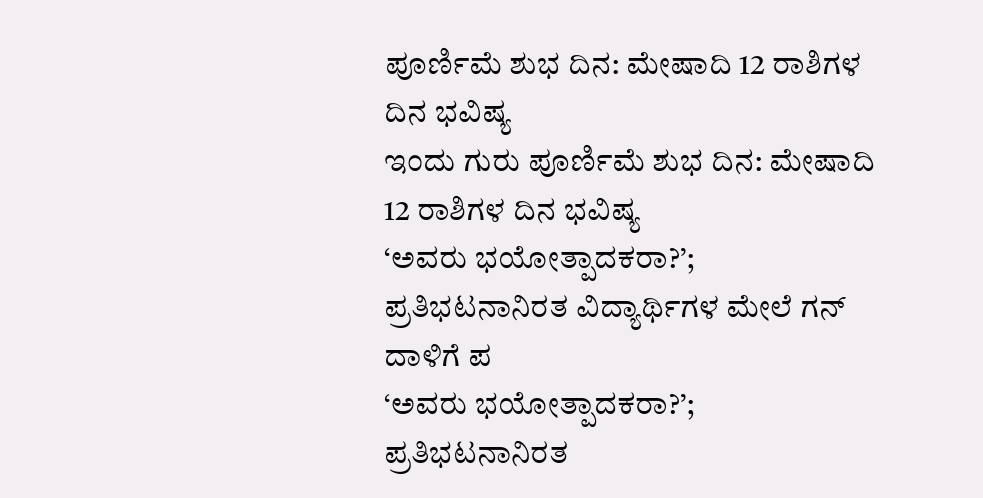ಪೂರ್ಣಿಮೆ ಶುಭ ದಿನ: ಮೇಷಾದಿ 12 ರಾಶಿಗಳ ದಿನ ಭವಿಷ್ಯ
ಇಂದು ಗುರು ಪೂರ್ಣಿಮೆ ಶುಭ ದಿನ: ಮೇಷಾದಿ 12 ರಾಶಿಗಳ ದಿನ ಭವಿಷ್ಯ
‘ಅವರು ಭಯೋತ್ಪಾದಕರಾ?’; ಪ್ರತಿಭಟನಾನಿರತ ವಿದ್ಯಾರ್ಥಿಗಳ ಮೇಲೆ ಗನ್ ದಾಳಿಗೆ ಪ
‘ಅವರು ಭಯೋತ್ಪಾದಕರಾ?’; ಪ್ರತಿಭಟನಾನಿರತ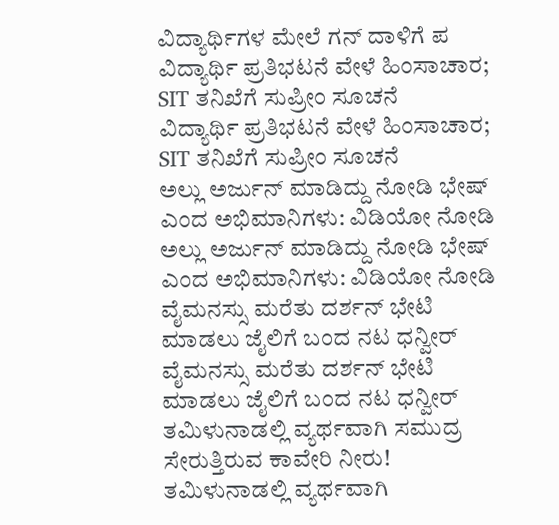ವಿದ್ಯಾರ್ಥಿಗಳ ಮೇಲೆ ಗನ್ ದಾಳಿಗೆ ಪ
ವಿದ್ಯಾರ್ಥಿ ಪ್ರತಿಭಟನೆ ವೇಳೆ ಹಿಂಸಾಚಾರ; SIT ತನಿಖೆಗೆ ಸುಪ್ರೀಂ ಸೂಚನೆ
ವಿದ್ಯಾರ್ಥಿ ಪ್ರತಿಭಟನೆ ವೇಳೆ ಹಿಂಸಾಚಾರ; SIT ತನಿಖೆಗೆ ಸುಪ್ರೀಂ ಸೂಚನೆ
ಅಲ್ಲು ಅರ್ಜುನ್ ಮಾಡಿದ್ದು ನೋಡಿ ಭೇಷ್ ಎಂದ ಅಭಿಮಾನಿಗಳು: ವಿಡಿಯೋ ನೋಡಿ
ಅಲ್ಲು ಅರ್ಜುನ್ ಮಾಡಿದ್ದು ನೋಡಿ ಭೇಷ್ ಎಂದ ಅಭಿಮಾನಿಗಳು: ವಿಡಿಯೋ ನೋಡಿ
ವೈಮನಸ್ಸು ಮರೆತು ದರ್ಶನ್ ಭೇಟಿ ಮಾಡಲು ಜೈಲಿಗೆ ಬಂದ ನಟ ಧನ್ವೀರ್
ವೈಮನಸ್ಸು ಮರೆತು ದರ್ಶನ್ ಭೇಟಿ ಮಾಡಲು ಜೈಲಿಗೆ ಬಂದ ನಟ ಧನ್ವೀರ್
ತಮಿಳುನಾಡಲ್ಲಿ ವ್ಯರ್ಥವಾಗಿ ಸಮುದ್ರ ಸೇರುತ್ತಿರುವ ಕಾವೇರಿ ನೀರು!
ತಮಿಳುನಾಡಲ್ಲಿ ವ್ಯರ್ಥವಾಗಿ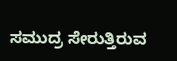ಸಮುದ್ರ ಸೇರುತ್ತಿರುವ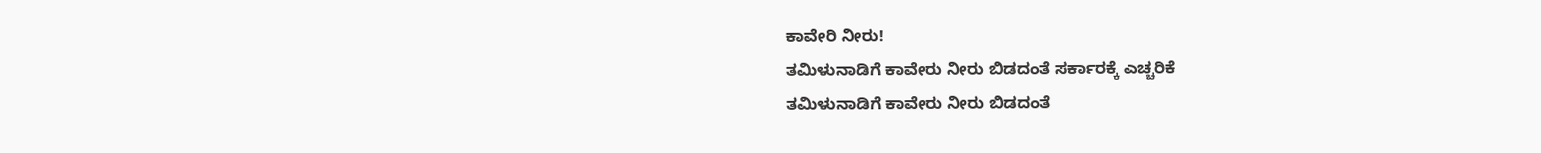ಕಾವೇರಿ ನೀರು!
ತಮಿಳುನಾಡಿಗೆ ಕಾವೇರು ನೀರು ಬಿಡದಂತೆ ಸರ್ಕಾರಕ್ಕೆ ಎಚ್ಚರಿಕೆ
ತಮಿಳುನಾಡಿಗೆ ಕಾವೇರು ನೀರು ಬಿಡದಂತೆ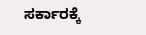ಸರ್ಕಾರಕ್ಕೆ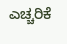ಎಚ್ಚರಿಕೆ